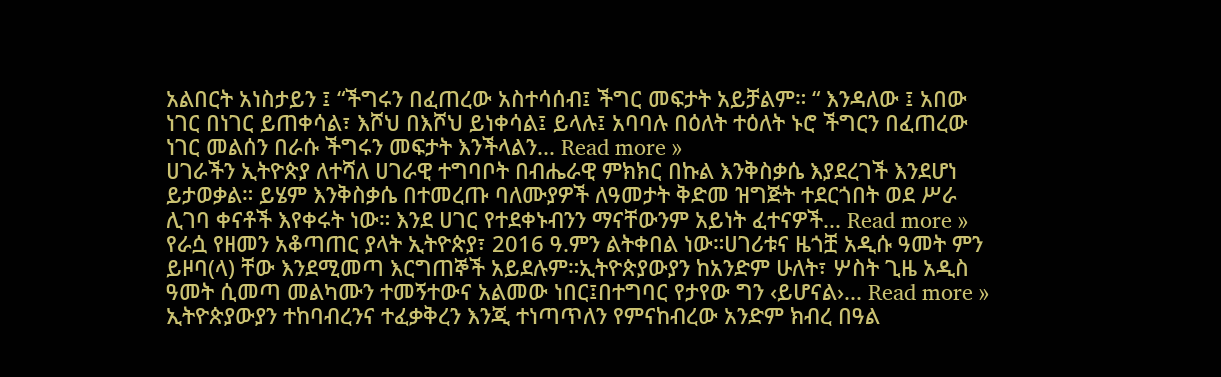አልበርት አነስታይን ፤ “ችግሩን በፈጠረው አስተሳሰብ፤ ችግር መፍታት አይቻልም። “ እንዳለው ፤ አበው ነገር በነገር ይጠቀሳል፣ እሾህ በእሾህ ይነቀሳል፤ ይላሉ፤ አባባሉ በዕለት ተዕለት ኑሮ ችግርን በፈጠረው ነገር መልሰን በራሱ ችግሩን መፍታት እንችላልን... Read more »
ሀገራችን ኢትዮጵያ ለተሻለ ሀገራዊ ተግባቦት በብሔራዊ ምክክር በኩል እንቅስቃሴ እያደረገች እንደሆነ ይታወቃል። ይሄም እንቅስቃሴ በተመረጡ ባለሙያዎች ለዓመታት ቅድመ ዝግጅት ተደርጎበት ወደ ሥራ ሊገባ ቀናቶች እየቀሩት ነው። እንደ ሀገር የተደቀኑብንን ማናቸውንም አይነት ፈተናዎች... Read more »
የራሷ የዘመን አቆጣጠር ያላት ኢትዮጵያ፣ 2016 ዓ.ምን ልትቀበል ነው።ሀገሪቱና ዜጎቿ አዲሱ ዓመት ምን ይዞባ(ላ) ቸው እንደሚመጣ እርግጠኞች አይደሉም።ኢትዮጵያውያን ከአንድም ሁለት፣ ሦስት ጊዜ አዲስ ዓመት ሲመጣ መልካሙን ተመኝተውና አልመው ነበር፤በተግባር የታየው ግን ‹ይሆናል›... Read more »
ኢትዮጵያውያን ተከባብረንና ተፈቃቅረን እንጂ ተነጣጥለን የምናከብረው አንድም ክብረ በዓል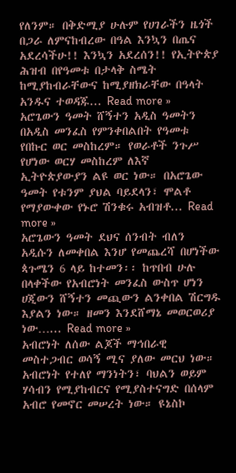የለንም። በቅድሚያ ሁሉም የሀገራችን ዜጎች በጋራ ለምናከብረው በዓል እንኳን በጤና አደረሳችሁ!! እንኳን አደረሰን!! የኢትዮጵያ ሕዝብ በየዓመቱ በታላቅ ስሜት ከሚያከብራቸውና ከሚያዘክራቸው በዓላት አንዱና ተወዳጁ... Read more »
አሮጌውን ዓመት ሸኝተን አዲስ ዓመትን በአዲስ መንፈስ የምንቀበልበት የዓመቱ የበኩር ወር መስከረም። የወራቶች ንጉሥ የሆነው ወርሃ መስከረም ለእኛ ኢትዮጵያውያን ልዩ ወር ነው። በአሮጌው ዓመት የቱንም ያህል ባይደላን፣ ሞልቶ የማያውቀው የኑሮ ሽንቁሩ አብዝቶ... Read more »
አሮጌውን ዓመት ደህና ሰንብት ብለን አዲሱን ለመቀበል እንሆ የመጨረሻ በሆነችው ጳጉሜን 6 ላይ ከተመን፡፡ ከጥበብ ሁሉ በላቀችው የአብሮነት መንፈስ ውስጥ ሆነን ሀጂውን ሸኝተን መጪውን ልንቀበል ሽርግዱ እያልን ነው። ዘመን እንደሸማኔ መወርወሪያ ነው…... Read more »
አብሮነት ለሰው ልጆች ማኅበራዊ መስተጋብር ወሳኝ ሚና ያለው መርህ ነው። አብሮነት የተለየ ማንነትን፣ ባህልን ወይም ሃሳብን የሚያከብርና የሚያስተናግድ በሰላም አብሮ የመኖር መሠረት ነው። ዩኔስኮ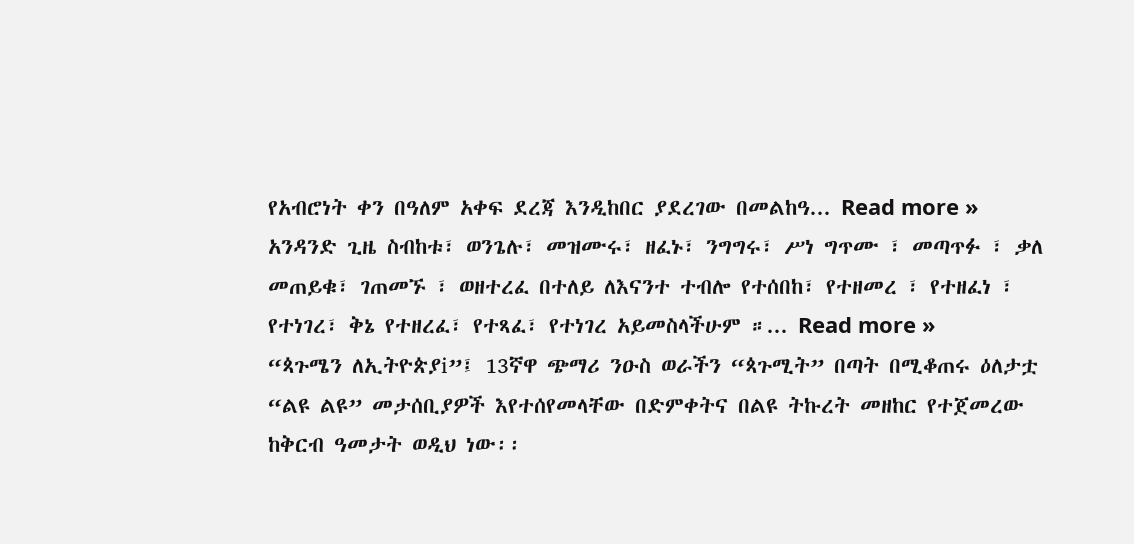የአብሮነት ቀን በዓለም አቀፍ ደረጃ እንዲከበር ያደረገው በመልከዓ... Read more »
አንዳንድ ጊዜ ስብከቱ፣ ወንጌሉ፣ መዝሙሩ፣ ዘፈኑ፣ ንግግሩ፣ ሥነ ግጥሙ ፣ መጣጥፉ ፣ ቃለ መጠይቁ፣ ገጠመኙ ፣ ወዘተረፈ በተለይ ለእናንተ ተብሎ የተሰበከ፣ የተዘመረ ፣ የተዘፈነ ፣ የተነገረ፣ ቅኔ የተዘረፈ፣ የተጻፈ፣ የተነገረ አይመስላችሁም ።... Read more »
“ጳጉሜን ለኢትዮጵያi”፤ 13ኛዋ ጭማሪ ንዑስ ወራችን “ጳጉሚት” በጣት በሚቆጠሩ ዕለታቷ “ልዩ ልዩ” መታሰቢያዎች እየተሰየመላቸው በድምቀትና በልዩ ትኩረት መዘከር የተጀመረው ከቅርብ ዓመታት ወዲህ ነው፡፡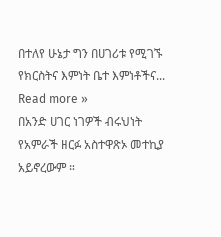በተለየ ሁኔታ ግን በሀገሪቱ የሚገኙ የክርስትና እምነት ቤተ እምነቶችና... Read more »
በአንድ ሀገር ነገዎች ብሩህነት የአምራች ዘርፉ አስተዋጽኦ መተኪያ አይኖረውም ።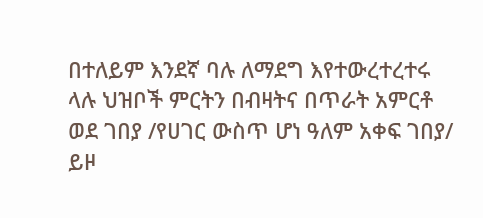በተለይም እንደኛ ባሉ ለማደግ እየተውረተረተሩ ላሉ ህዝቦች ምርትን በብዛትና በጥራት አምርቶ ወደ ገበያ /የሀገር ውስጥ ሆነ ዓለም አቀፍ ገበያ/ ይዞ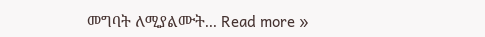መግባት ለሚያልሙት... Read more »